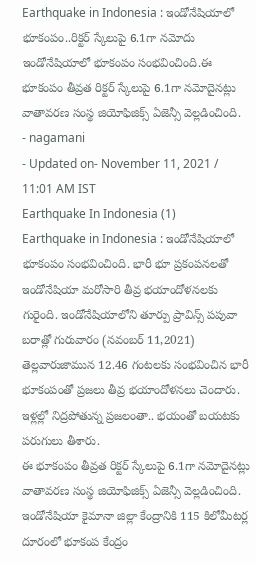Earthquake in Indonesia : ఇండోనేషియాలో భూకంపం..రిక్టర్ స్కేలుపై 6.1గా నమోదు
ఇండోనేషియాలో భూకంపం సంభవించింది.ఈ భూకంపం తీవ్రత రిక్టర్ స్కేలుపై 6.1గా నమోదైనట్లు వాతావరణ సంస్థ జియోఫిజిక్స్ ఏజెన్సీ వెల్లడించింది.
- nagamani
- Updated on- November 11, 2021 / 11:01 AM IST
Earthquake In Indonesia (1)
Earthquake in Indonesia : ఇండోనేషియాలో భూకంపం సంభవించింది. భారీ భూ ప్రకంపనలతో ఇండోనేషియా మరోసారి తీవ్ర భయాందోళనలకు గురైంది. ఇండోనేషియాలోని తూర్పు ప్రావిన్స్ పపువా బరాత్లో గురువారం (నవంబర్ 11,2021) తెల్లవారుజామున 12.46 గంటలకు సంభవించిన భారీ భూకంపంతో ప్రజలు తీవ్ర భయాందోళనలు చెందారు. ఇళ్లల్లో నిద్రపోతున్న ప్రజలంతా.. భయంతో బయటకు పరుగులు తీశారు.
ఈ భూకంపం తీవ్రత రిక్టర్ స్కేలుపై 6.1గా నమోదైనట్లు వాతావరణ సంస్థ జియోఫిజిక్స్ ఏజెన్సీ వెల్లడించింది. ఇండోనేషియా కైమానా జిల్లా కేంద్రానికి 115 కిలోమీటర్ల దూరంలో భూకంప కేంద్రం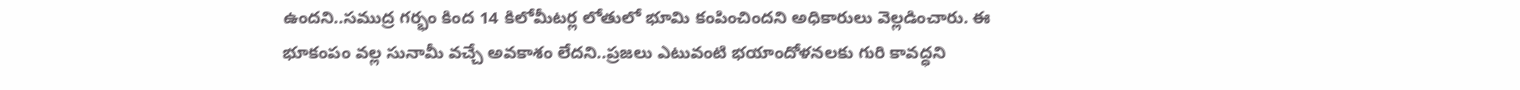ఉందని..సముద్ర గర్భం కింద 14 కిలోమీటర్ల లోతులో భూమి కంపించిందని అధికారులు వెల్లడించారు. ఈ భూకంపం వల్ల సునామీ వచ్చే అవకాశం లేదని..ప్రజలు ఎటువంటి భయాందోళనలకు గురి కావద్ధని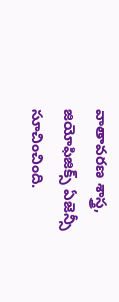వాతావరణ శాస్త్ర, జియోఫిజిక్స్ ఏజెన్సీ సూచించింది.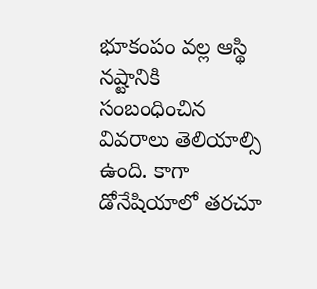భూకంపం వల్ల ఆస్థి నష్టానికి సంబంధించిన వివరాలు తెలియాల్సి ఉంది. కాగా డోనేషియాలో తరచూ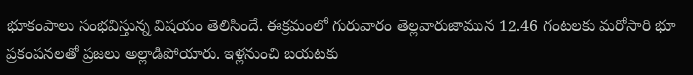భూకంపాలు సంభవిస్తున్న విషయం తెలిసిందే. ఈక్రమంలో గురువారం తెల్లవారుజామున 12.46 గంటలకు మరోసారి భూ ప్రకంపనలతో ప్రజలు అల్లాడిపోయారు. ఇళ్లనుంచి బయటకు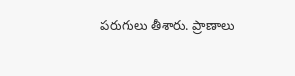పరుగులు తీశారు. ప్రాణాలు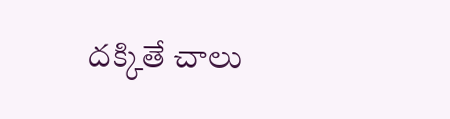దక్కితే చాలు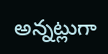అన్నట్లుగా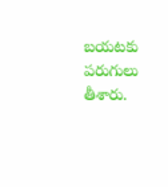బయటకు పరుగులు తీశారు.